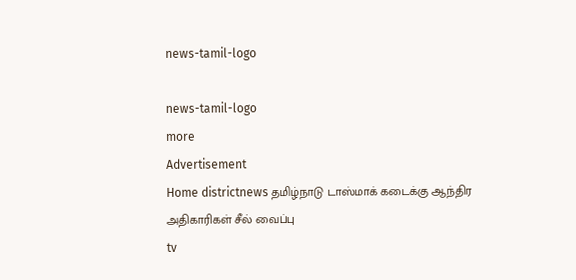news-tamil-logo

news-tamil-logo
more
Advertisement
Home districtnews தமிழ்நாடு டாஸ்மாக் கடைக்கு ஆந்திர அதிகாரிகள் சீல் வைப்பு
tv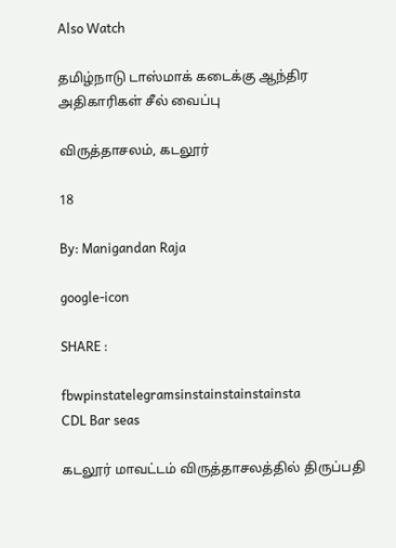Also Watch

தமிழ்நாடு டாஸ்மாக் கடைக்கு ஆந்திர அதிகாரிகள் சீல் வைப்பு

விருத்தாசலம், கடலூர்

18

By: Manigandan Raja

google-icon

SHARE :

fbwpinstatelegramsinstainstainstainsta
CDL Bar seas

கடலூர் மாவட்டம் விருத்தாசலத்தில் திருப்பதி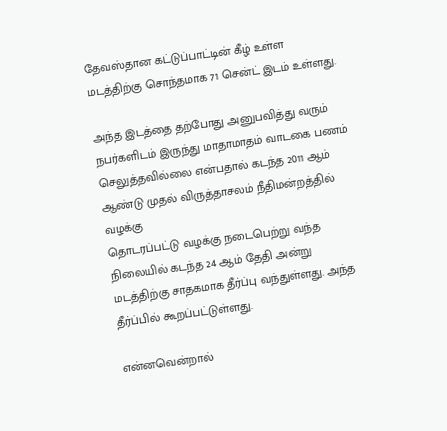தேவஸ்தான கட்டுப்பாட்டின் கீழ் உள்ள மடத்திற்கு சொந்தமாக 71 சென்ட் இடம் உள்ளது.

அந்த இடத்தை தற்போது அனுபவித்து வரும் நபர்களிடம் இருந்து மாதாமாதம் வாடகை பணம் செலுத்தவில்லை என்பதால் கடந்த 2011 ஆம் ஆண்டு முதல் விருத்தாசலம் நீதிமன்றத்தில் வழக்கு
தொடரப்பட்டு வழக்கு நடைபெற்று வந்த நிலையில் கடந்த 24 ஆம் தேதி அன்று மடத்திற்கு சாதகமாக தீர்ப்பு வந்துள்ளது. அந்த தீர்ப்பில் கூறப்பட்டுள்ளது.

என்னவென்றால்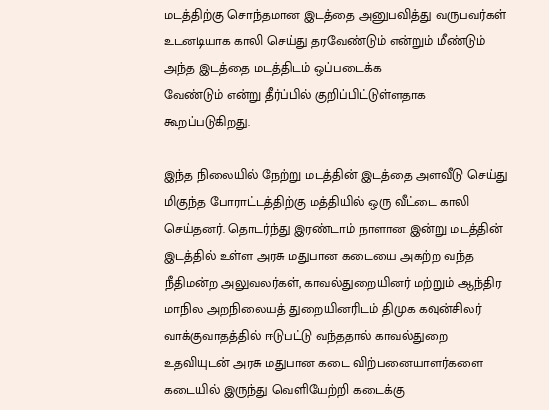மடத்திற்கு சொந்தமான இடத்தை அனுபவித்து வருபவர்கள் உடனடியாக காலி செய்து தரவேண்டும் என்றும் மீண்டும் அந்த இடத்தை மடத்திடம் ஒப்படைக்க
வேண்டும் என்று தீர்ப்பில் குறிப்பிட்டுள்ளதாக கூறப்படுகிறது.

இந்த நிலையில் நேற்று மடத்தின் இடத்தை அளவீடு செய்து மிகுந்த போராட்டத்திற்கு மத்தியில் ஒரு வீட்டை காலி செய்தனர். தொடர்ந்து இரண்டாம் நாளான இன்று மடத்தின் இடத்தில் உள்ள அரசு மதுபான கடையை அகற்ற வந்த நீதிமன்ற அலுவலர்கள், காவல்துறையினர் மற்றும் ஆந்திர மாநில அறநிலையத் துறையினரிடம் திமுக கவுன்சிலர் வாக்குவாதத்தில் ஈடுபட்டு வந்ததால் காவல்துறை உதவியுடன் அரசு மதுபான கடை விற்பனையாளர்களை கடையில் இருந்து வெளியேற்றி கடைக்கு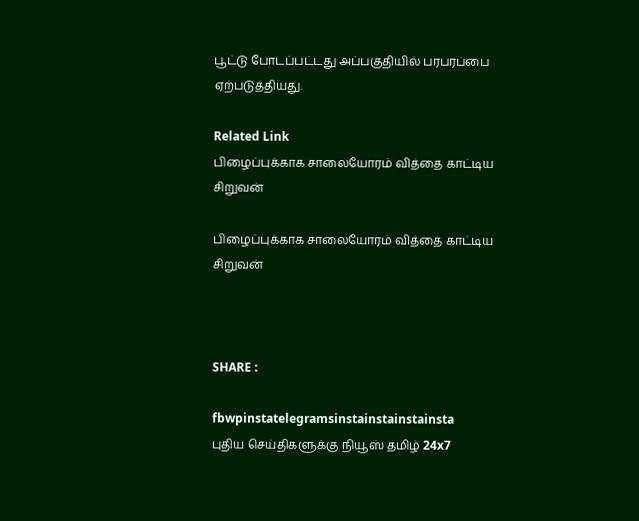பூட்டு போடப்பட்டது அப்பகுதியில் பரபரப்பை ஏற்படுத்தியது.

Related Link
பிழைப்புக்காக சாலையோரம் வித்தை காட்டிய சிறுவன்

பிழைப்புக்காக சாலையோரம் வித்தை காட்டிய சிறுவன்



SHARE :

fbwpinstatelegramsinstainstainstainsta
புதிய செய்திகளுக்கு நியூஸ் தமிழ் 24x7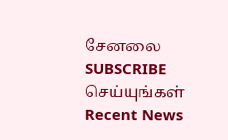சேனலை SUBSCRIBE செய்யுங்கள்
Recent News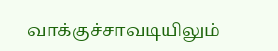வாக்குச்சாவடியிலும்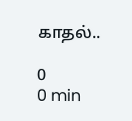காதல்..

0
0 min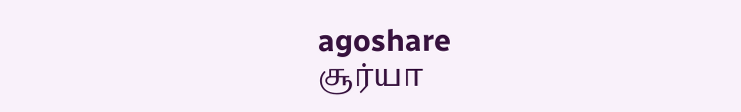agoshare
சூர்யா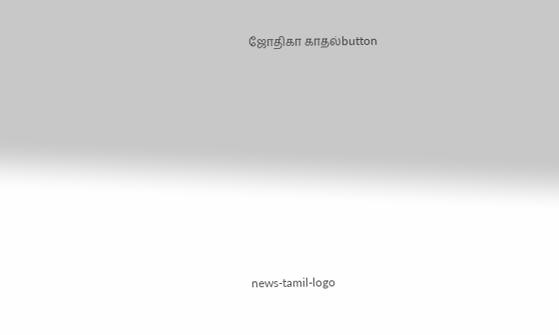ஜோதிகா காதல்button








news-tamil-logo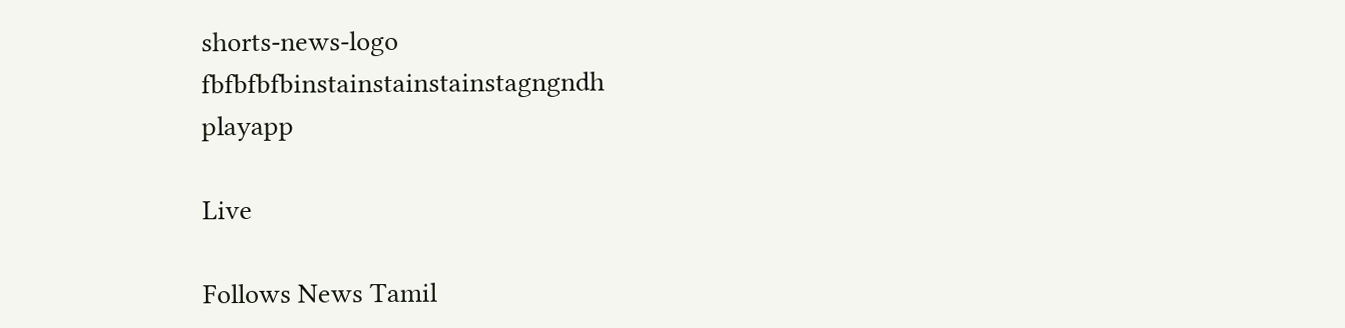shorts-news-logo
fbfbfbfbinstainstainstainstagngndh
playapp

Live

Follows News Tamil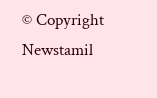© Copyright Newstamil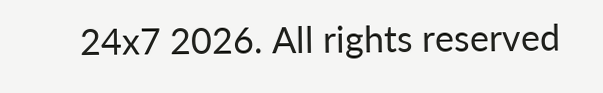24x7 2026. All rights reserved